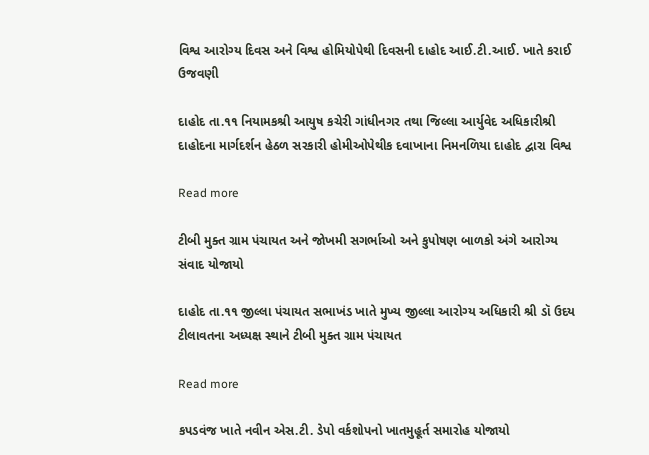વિશ્વ આરોગ્ય દિવસ અને વિશ્વ હોમિયોપેથી દિવસની દાહોદ આઈ.ટી.આઈ. ખાતે કરાઈ ઉજવણી

દાહોદ તા.૧૧ નિયામકશ્રી આયુષ કચેરી ગાંધીનગર તથા જિલ્લા આર્યુવેદ અધિકારીશ્રી દાહોદના માર્ગદર્શન હેઠળ સરકારી હોમીઓપેથીક દવાખાના નિમનળિયા દાહોદ દ્વારા વિશ્વ

Read more

ટીબી મુક્ત ગ્રામ પંચાયત અને જોખમી સગર્ભાઓ અને કુપોષણ બાળકો અંગે આરોગ્ય સંવાદ યોજાયો

દાહોદ તા.૧૧ જીલ્લા પંચાયત સભાખંડ ખાતે મુખ્ય જીલ્લા આરોગ્ય અધિકારી શ્રી ડૉ ઉદય ટીલાવતના અધ્યક્ષ સ્થાને ટીબી મુક્ત ગ્રામ પંચાયત

Read more

કપડવંજ ખાતે નવીન એસ.ટી. ડેપો વર્કશોપનો ખાતમુહૂર્ત સમારોહ યોજાયો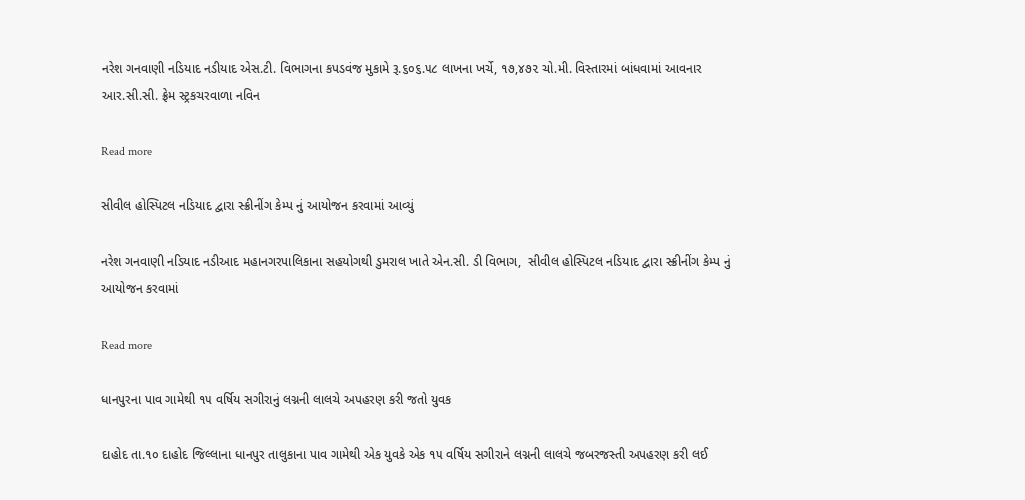નરેશ ગનવાણી નડિયાદ નડીયાદ એસ.ટી. વિભાગના કપડવંજ મુકામે રૂ.૬૦૬.૫૮ લાખના ખર્ચે, ૧૭,૪૭૨ ચો.મી. વિસ્તારમાં બાંધવામાં આવનાર આર.સી.સી. ફ્રેમ સ્ટ્રકચરવાળા નવિન

Read more

સીવીલ હોસ્પિટલ નડિયાદ દ્વારા સ્ક્રીનીંગ કેમ્પ નું આયોજન કરવામાં આવ્યું

નરેશ ગનવાણી નડિયાદ નડીઆદ મહાનગરપાલિકાના સહયોગથી ડુમરાલ ખાતે એન.સી. ડી વિભાગ,  સીવીલ હોસ્પિટલ નડિયાદ દ્વારા સ્ક્રીનીંગ કેમ્પ નું આયોજન કરવામાં

Read more

ધાનપુરના પાવ ગામેથી ૧૫ વર્ષિય સગીરાનું લગ્નની લાલચે અપહરણ કરી જતો યુવક

દાહોદ તા.૧૦ દાહોદ જિલ્લાના ધાનપુર તાલુકાના પાવ ગામેથી એક યુવકે એક ૧૫ વર્ષિય સગીરાને લગ્નની લાલચે જબરજસ્તી અપહરણ કરી લઈ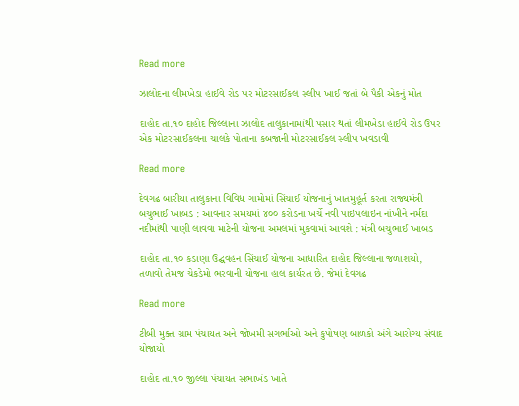Read more

ઝાલોદના લીમખેડા હાઈવે રોડ પર મોટરસાઈકલ સ્લીપ ખાઈ જતાં બે પૈકી એકનું મોત

દાહોદ તા.૧૦ દાહોદ જિલ્લાના ઝાલોદ તાલુકાનામાંથી પસાર થતાં લીમખેડા હાઈવે રોડ ઉપર એક મોટરસાઈકલના ચાલકે પોતાના કબજાની મોટરસાઈકલ સ્લીપ ખવડાવી

Read more

દેવગઢ બારીયા તાલુકાના વિવિધ ગામોમાં સિંચાઈ યોજનાનું ખાતમુહૂર્ત કરતા રાજ્યમંત્રી બચુભાઈ ખાબડ : આવનાર સમયમાં ૪૦૦ કરોડના ખર્ચે નવી પાઇપલાઇન નાંખીને નર્મદા નદીમાંથી પાણી લાવવા માટેની યોજના અમલમાં મુકવામાં આવશે : મંત્રી બચુભાઈ ખાબડ

દાહોદ તા.૧૦ કડાણા ઉદ્ઘવહન સિંચાઈ યોજના આધારિત દાહોદ જિલ્લાના જળાશયો, તળાવો તેમજ ચેકડેમો ભરવાની યોજના હાલ કાર્યરત છે. જેમાં દેવગઢ

Read more

ટીબી મુક્ત ગ્રામ પંચાયત અને જોખમી સગર્ભાઓ અને કુપોષણ બાળકો અંગે આરોગ્ય સંવાદ યોજાયો

દાહોદ તા.૧૦ જીલ્લા પંચાયત સભાખંડ ખાતે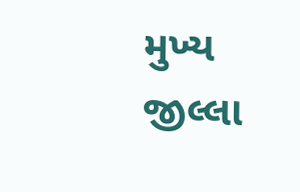મુખ્ય જીલ્લા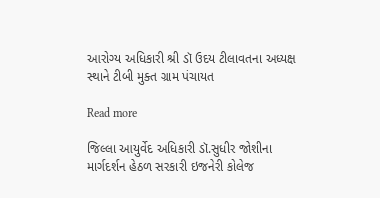આરોગ્ય અધિકારી શ્રી ડૉ ઉદય ટીલાવતના અધ્યક્ષ સ્થાને ટીબી મુક્ત ગ્રામ પંચાયત

Read more

જિલ્લા આયુર્વેદ અધિકારી ડૉ.સુધીર જોશીના માર્ગદર્શન હેઠળ સરકારી ઇજનેરી કોલેજ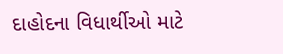દાહોદના વિધાર્થીઓ માટે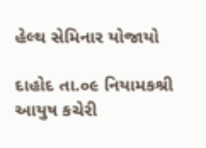હેલ્થ સેમિનાર યોજાયો

દાહોદ તા.૦૯ નિયામકશ્રી આયુષ કચેરી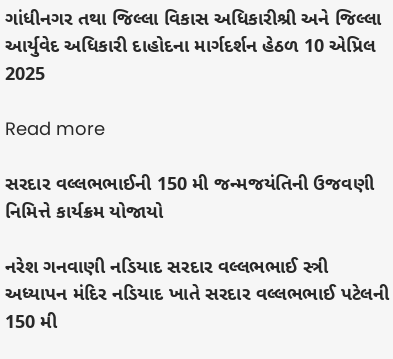ગાંધીનગર તથા જિલ્લા વિકાસ અધિકારીશ્રી અને જિલ્લા આર્યુવેદ અધિકારી દાહોદના માર્ગદર્શન હેઠળ 10 એપ્રિલ 2025

Read more

સરદાર વલ્લભભાઈની 150 મી જન્મજયંતિની ઉજવણી નિમિત્તે કાર્યક્રમ યોજાયો

નરેશ ગનવાણી નડિયાદ સરદાર વલ્લભભાઈ સ્ત્રી અધ્યાપન મંદિર નડિયાદ ખાતે સરદાર વલ્લભભાઈ પટેલની 150 મી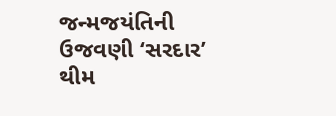જન્મજયંતિની ઉજવણી ‘સરદાર’ થીમ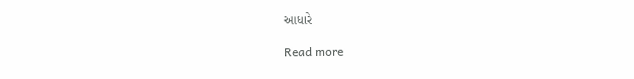આધારે

Read more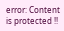error: Content is protected !!